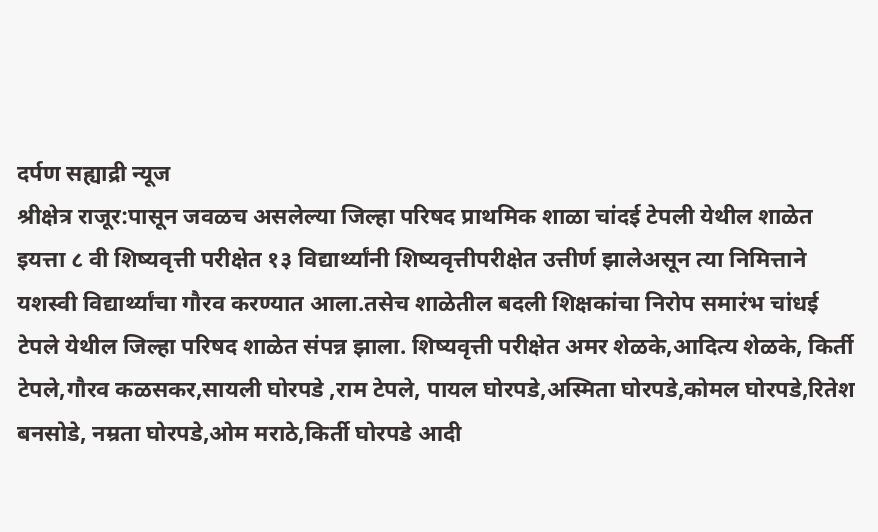दर्पण सह्याद्री न्यूज
श्रीक्षेत्र राजूर:पासून जवळच असलेल्या जिल्हा परिषद प्राथमिक शाळा चांदई टेपली येथील शाळेत इयत्ता ८ वी शिष्यवृत्ती परीक्षेत १३ विद्यार्थ्यांनी शिष्यवृत्तीपरीक्षेत उत्तीर्ण झालेअसून त्या निमित्ताने यशस्वी विद्यार्थ्यांचा गौरव करण्यात आला.तसेच शाळेतील बदली शिक्षकांचा निरोप समारंभ चांधई टेपले येथील जिल्हा परिषद शाळेत संपन्न झाला. शिष्यवृत्ती परीक्षेत अमर शेळके,आदित्य शेळके, किर्ती टेपले,गौरव कळसकर,सायली घोरपडे ,राम टेपले, पायल घोरपडे,अस्मिता घोरपडे,कोमल घोरपडे,रितेश बनसोडे, नम्रता घोरपडे,ओम मराठे,किर्ती घोरपडे आदी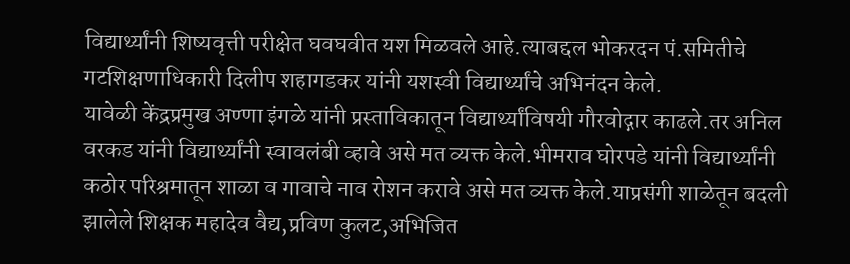विद्यार्थ्यांनी शिष्यवृत्ती परीक्षेत घवघवीत यश मिळवले आहे.त्याबद्दल भोकरदन पं.समितीचे गटशिक्षणाधिकारी दिलीप शहागडकर यांनी यशस्वी विद्यार्थ्यांचे अभिनंदन केले.
यावेळी केंद्रप्रमुख अण्णा इंगळे यांनी प्रस्ताविकातून विद्यार्थ्यांविषयी गौरवोद्गार काढले.तर अनिल वरकड यांनी विद्यार्थ्यांनी स्वावलंबी व्हावे असे मत व्यक्त केले.भीमराव घोरपडे यांनी विद्यार्थ्यांनी कठोर परिश्रमातून शाळा व गावाचे नाव रोशन करावे असे मत व्यक्त केले.याप्रसंगी शाळेतून बदली झालेले शिक्षक महादेव वैद्य,प्रविण कुलट,अभिजित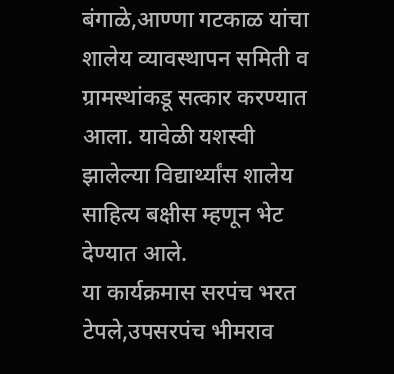बंगाळे,आण्णा गटकाळ यांचा शालेय व्यावस्थापन समिती व ग्रामस्थांकडू सत्कार करण्यात आला. यावेळी यशस्वी झालेल्या विद्यार्थ्यांस शालेय साहित्य बक्षीस म्हणून भेट देण्यात आले.
या कार्यक्रमास सरपंच भरत टेपले,उपसरपंच भीमराव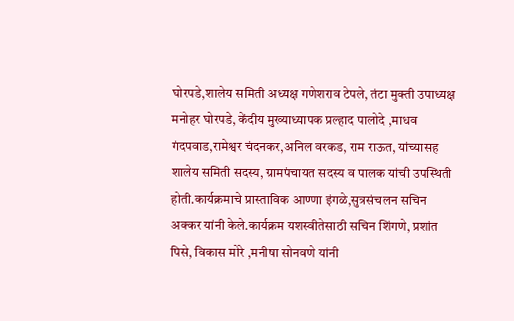घोरपडे,शालेय समिती अध्यक्ष गणेशराव टेपले, तंटा मुक्ती उपाध्यक्ष मनोहर घोरपडे, केंदीय मुख्याध्यापक प्रल्हाद पालोदे ,माधव गंदपवाड,रामेश्वर चंदनकर,अनिल वरकड, राम राऊत, यांच्यासह शालेय समिती सदस्य, ग्रामपंचायत सदस्य व पालक यांची उपस्थिती होती.कार्यक्रमाचे प्रास्ताविक आण्णा इंगळे,सुत्रसंचलन सचिन अक्कर यांनी केले.कार्यक्रम यशस्वीतेसाठी सचिन शिंगणे, प्रशांत पिसे, विकास मोरे ,मनीषा सोनवणे यांनी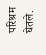परिश्रम घेतले.